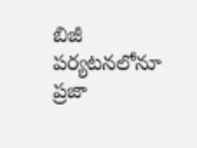బిజీ పర్యటనలోనూ ప్రజా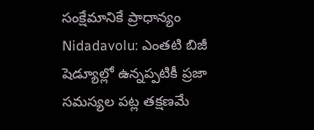సంక్షేమానికే ప్రాధాన్యం
Nidadavolu: ఎంతటి బిజీ షెడ్యూల్లో ఉన్నప్పటికీ ప్రజా సమస్యల పట్ల తక్షణమే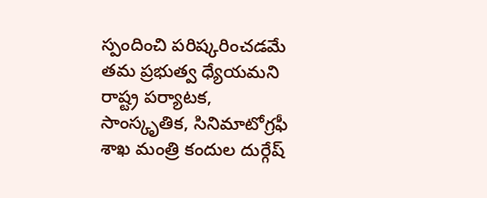స్పందించి పరిష్కరించడమే తమ ప్రభుత్వ ధ్యేయమని రాష్ట్ర పర్యాటక, సాంస్కృతిక, సినిమాటోగ్రఫీ శాఖ మంత్రి కందుల దుర్గేష్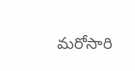మరోసారి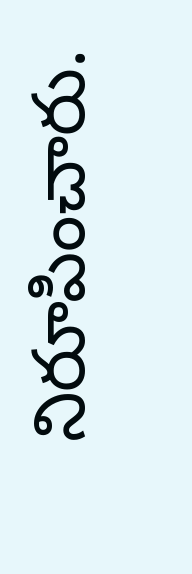నిరూపించారు.